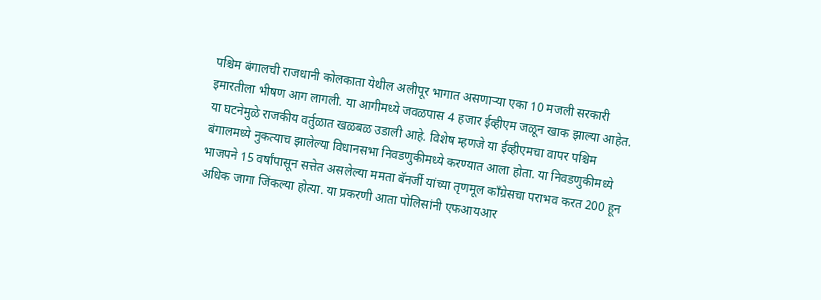पश्चिम बंगालची राजधानी कोलकाता येथील अलीपूर भागात असणाऱ्या एका 10 मजली सरकारी इमारतीला भीषण आग लागली. या आगीमध्ये जवळपास 4 हजार ईव्हीएम जळून खाक झाल्या आहेत. या घटनेमुळे राजकीय वर्तुळात खळबळ उडाली आहे. विशेष म्हणजे या ईव्हीएमचा वापर पश्चिम बंगालमध्ये नुकत्याच झालेल्या विधानसभा निवडणुकीमध्ये करण्यात आला होता. या निवडणुकीमध्ये भाजपने 15 वर्षांपासून सत्तेत असलेल्या ममता बॅनर्जी यांच्या तृणमूल काँग्रेसचा पराभव करत 200 हून अधिक जागा जिंकल्या होत्या. या प्रकरणी आता पोलिसांनी एफआयआर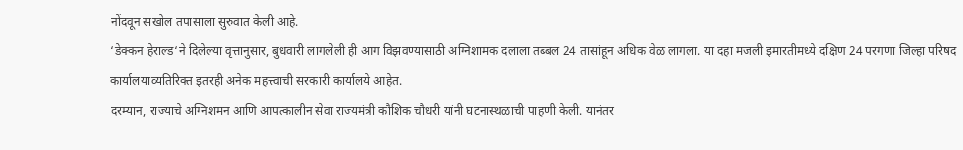नोंदवून सखोल तपासाला सुरुवात केली आहे.
‘डेक्कन हेराल्ड‘ने दिलेल्या वृत्तानुसार, बुधवारी लागलेली ही आग विझवण्यासाठी अग्निशामक दलाला तब्बल 24 तासांहून अधिक वेळ लागला. या दहा मजली इमारतीमध्ये दक्षिण 24 परगणा जिल्हा परिषद कार्यालयाव्यतिरिक्त इतरही अनेक महत्त्वाची सरकारी कार्यालये आहेत.
दरम्यान, राज्याचे अग्निशमन आणि आपत्कालीन सेवा राज्यमंत्री कौशिक चौधरी यांनी घटनास्थळाची पाहणी केली. यानंतर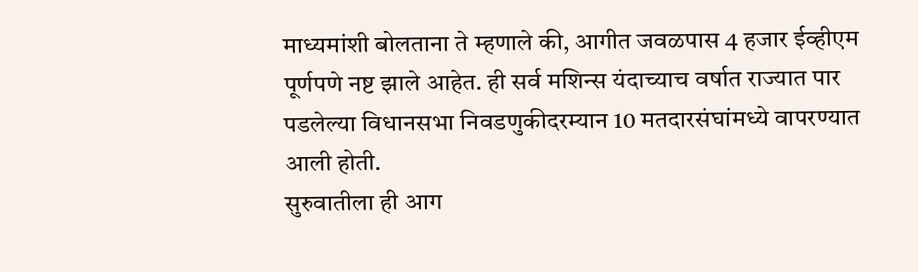माध्यमांशी बोलताना ते म्हणाले की, आगीत जवळपास 4 हजार ईव्हीएम पूर्णपणे नष्ट झाले आहेत. ही सर्व मशिन्स यंदाच्याच वर्षात राज्यात पार पडलेल्या विधानसभा निवडणुकीदरम्यान 10 मतदारसंघांमध्ये वापरण्यात आली होती.
सुरुवातीला ही आग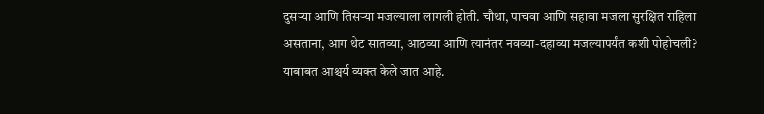दुसऱ्या आणि तिसऱ्या मजल्याला लागली होती. चौथा, पाचवा आणि सहावा मजला सुरक्षित राहिला असताना, आग थेट सातव्या, आठव्या आणि त्यानंतर नवव्या-दहाव्या मजल्यापर्यंत कशी पोहोचली? याबाबत आश्चर्य व्यक्त केले जात आहे.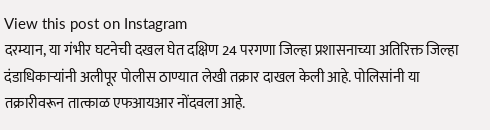View this post on Instagram
दरम्यान, या गंभीर घटनेची दखल घेत दक्षिण 24 परगणा जिल्हा प्रशासनाच्या अतिरिक्त जिल्हा दंडाधिकाऱ्यांनी अलीपूर पोलीस ठाण्यात लेखी तक्रार दाखल केली आहे. पोलिसांनी या तक्रारीवरून तात्काळ एफआयआर नोंदवला आहे.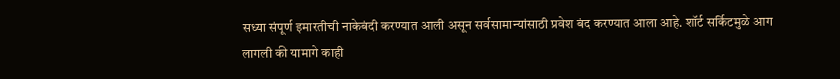सध्या संपूर्ण इमारतीची नाकेबंदी करण्यात आली असून सर्वसामान्यांसाठी प्रवेश बंद करण्यात आला आहे. शॉर्ट सर्किटमुळे आग लागली की यामागे काही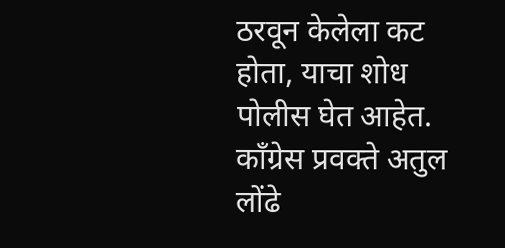ठरवून केलेला कट होता, याचा शोध पोलीस घेत आहेत.
काँग्रेस प्रवक्ते अतुल लोंढे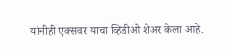यांनीही एक्सवर याचा व्हिडीओ शेअर केला आहे.